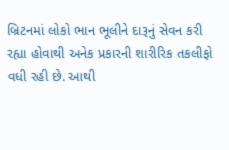બ્રિટનમાં લોકો ભાન ભૂલીને દારૂનું સેવન કરી રહ્યા હોવાથી અનેક પ્રકારની શારીરિક તકલીફો વધી રહી છે. આથી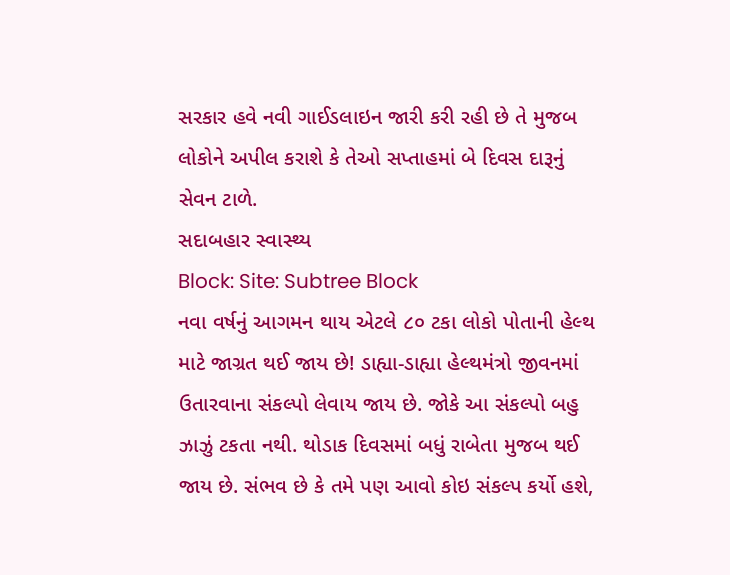સરકાર હવે નવી ગાઈડલાઇન જારી કરી રહી છે તે મુજબ લોકોને અપીલ કરાશે કે તેઓ સપ્તાહમાં બે દિવસ દારૂનું સેવન ટાળે.
સદાબહાર સ્વાસ્થ્ય
Block: Site: Subtree Block
નવા વર્ષનું આગમન થાય એટલે ૮૦ ટકા લોકો પોતાની હેલ્થ માટે જાગ્રત થઈ જાય છે! ડાહ્યા-ડાહ્યા હેલ્થમંત્રો જીવનમાં ઉતારવાના સંકલ્પો લેવાય જાય છે. જોકે આ સંકલ્પો બહુ ઝાઝું ટકતા નથી. થોડાક દિવસમાં બધું રાબેતા મુજબ થઈ જાય છે. સંભવ છે કે તમે પણ આવો કોઇ સંકલ્પ કર્યો હશે,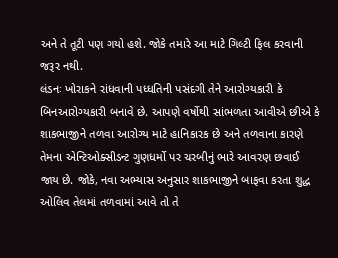અને તે તૂટી પણ ગયો હશે. જોકે તમારે આ માટે ગિલ્ટી ફિલ કરવાની જરૂર નથી.
લંડનઃ ખોરાકને રાંધવાની પધ્ધતિની પસંદગી તેને આરોગ્યકારી કે બિનઆરોગ્યકારી બનાવે છે. આપણે વર્ષોથી સાંભળતા આવીએ છીએ કે શાકભાજીને તળવા આરોગ્ય માટે હાનિકારક છે અને તળવાના કારણે તેમના એન્ટિઓક્સીડન્ટ ગુણધર્મો પર ચરબીનું ભારે આવરણ છવાઈ જાય છે. જોકે, નવા અભ્યાસ અનુસાર શાકભાજીને બાફવા કરતા શુદ્ધ ઓલિવ તેલમાં તળવામાં આવે તો તે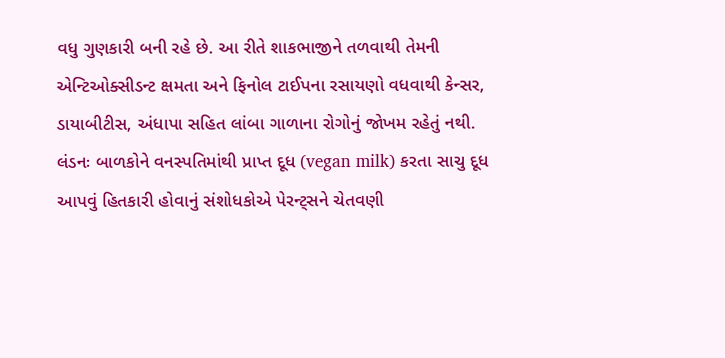વધુ ગુણકારી બની રહે છે. આ રીતે શાકભાજીને તળવાથી તેમની એન્ટિઓક્સીડન્ટ ક્ષમતા અને ફિનોલ ટાઈપના રસાયણો વધવાથી કેન્સર, ડાયાબીટીસ, અંધાપા સહિત લાંબા ગાળાના રોગોનું જોખમ રહેતું નથી.
લંડનઃ બાળકોને વનસ્પતિમાંથી પ્રાપ્ત દૂધ (vegan milk) કરતા સાચુ દૂધ આપવું હિતકારી હોવાનું સંશોધકોએ પેરન્ટ્સને ચેતવણી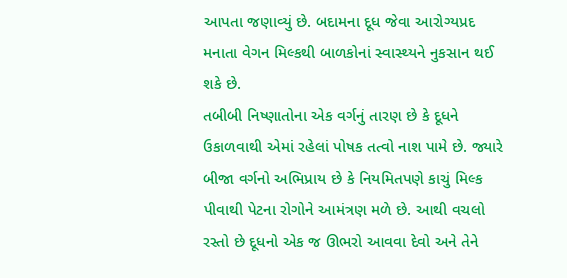આપતા જણાવ્યું છે. બદામના દૂધ જેવા આરોગ્યપ્રદ મનાતા વેગન મિલ્કથી બાળકોનાં સ્વાસ્થ્યને નુકસાન થઈ શકે છે.
તબીબી નિષ્ણાતોના એક વર્ગનું તારણ છે કે દૂધને ઉકાળવાથી એમાં રહેલાં પોષક તત્વો નાશ પામે છે. જ્યારે બીજા વર્ગનો અભિપ્રાય છે કે નિયમિતપણે કાચું મિલ્ક પીવાથી પેટના રોગોને આમંત્રણ મળે છે. આથી વચલો રસ્તો છે દૂધનો એક જ ઊભરો આવવા દેવો અને તેને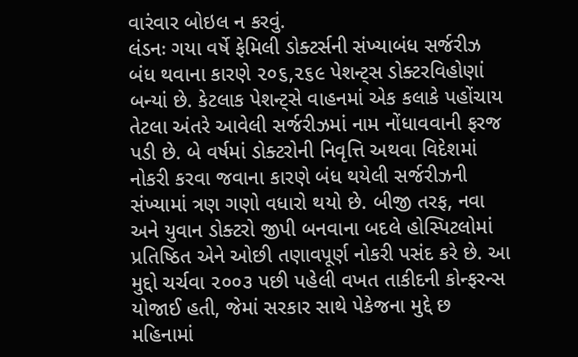વારંવાર બોઇલ ન કરવું.
લંડનઃ ગયા વર્ષે ફેમિલી ડોક્ટર્સની સંખ્યાબંધ સર્જરીઝ બંધ થવાના કારણે ૨૦૬,૨૬૯ પેશન્ટ્સ ડોક્ટરવિહોણાં બન્યાં છે. કેટલાક પેશન્ટ્સે વાહનમાં એક કલાકે પહોંચાય તેટલા અંતરે આવેલી સર્જરીઝમાં નામ નોંધાવવાની ફરજ પડી છે. બે વર્ષમાં ડોક્ટરોની નિવૃત્તિ અથવા વિદેશમાં નોકરી કરવા જવાના કારણે બંધ થયેલી સર્જરીઝની સંખ્યામાં ત્રણ ગણો વધારો થયો છે. બીજી તરફ, નવા અને યુવાન ડોક્ટરો જીપી બનવાના બદલે હોસ્પિટલોમાં પ્રતિષ્ઠિત એને ઓછી તણાવપૂર્ણ નોકરી પસંદ કરે છે. આ મુદ્દો ચર્ચવા ૨૦૦૩ પછી પહેલી વખત તાકીદની કોન્ફરન્સ યોજાઈ હતી, જેમાં સરકાર સાથે પેકેજના મુદ્દે છ મહિનામાં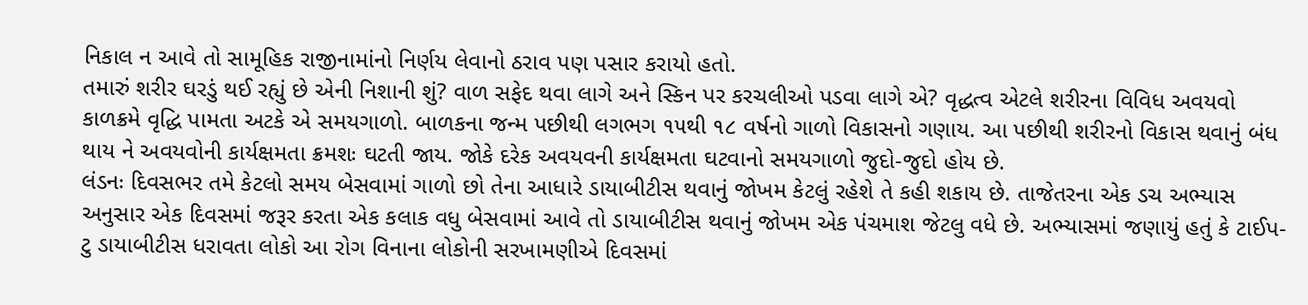નિકાલ ન આવે તો સામૂહિક રાજીનામાંનો નિર્ણય લેવાનો ઠરાવ પણ પસાર કરાયો હતો.
તમારું શરીર ઘરડું થઈ રહ્યું છે એની નિશાની શું? વાળ સફેદ થવા લાગે અને સ્કિન પર કરચલીઓ પડવા લાગે એ? વૃદ્ધત્વ એટલે શરીરના વિવિધ અવયવો કાળક્રમે વૃદ્ધિ પામતા અટકે એ સમયગાળો. બાળકના જન્મ પછીથી લગભગ ૧૫થી ૧૮ વર્ષનો ગાળો વિકાસનો ગણાય. આ પછીથી શરીરનો વિકાસ થવાનું બંધ થાય ને અવયવોની કાર્યક્ષમતા ક્રમશઃ ઘટતી જાય. જોકે દરેક અવયવની કાર્યક્ષમતા ઘટવાનો સમયગાળો જુદો-જુદો હોય છે.
લંડનઃ દિવસભર તમે કેટલો સમય બેસવામાં ગાળો છો તેના આધારે ડાયાબીટીસ થવાનું જોખમ કેટલું રહેશે તે કહી શકાય છે. તાજેતરના એક ડચ અભ્યાસ અનુસાર એક દિવસમાં જરૂર કરતા એક કલાક વધુ બેસવામાં આવે તો ડાયાબીટીસ થવાનું જોખમ એક પંચમાશ જેટલુ વધે છે. અભ્યાસમાં જણાયું હતું કે ટાઈપ-ટુ ડાયાબીટીસ ધરાવતા લોકો આ રોગ વિનાના લોકોની સરખામણીએ દિવસમાં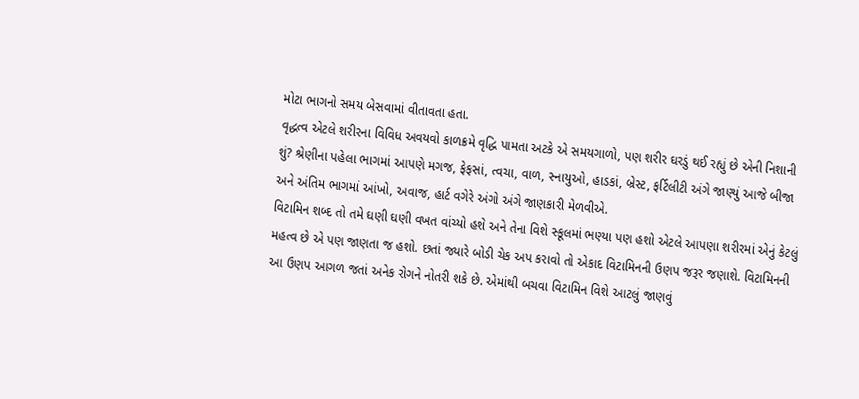મોટા ભાગનો સમય બેસવામાં વીતાવતા હતા.
વૃદ્ધત્વ એટલે શરીરના વિવિધ અવયવો કાળક્રમે વૃદ્ધિ પામતા અટકે એ સમયગાળો, પણ શરીર ઘરડું થઈ રહ્યું છે એની નિશાની શું? શ્રેણીના પહેલા ભાગમાં આપણે મગજ, ફેફસાં, ત્વચા, વાળ, સ્નાયુઓ, હાડકાં, બ્રેસ્ટ, ફર્ટિલીટી અંગે જાણ્યું આજે બીજા અને અંતિમ ભાગમાં આંખો, અવાજ, હાર્ટ વગેરે અંગો અંગે જાણકારી મેળવીએ.
વિટામિન શબ્દ તો તમે ઘણી ઘણી વખત વાંચ્યો હશે અને તેના વિશે સ્કૂલમાં ભણ્યા પણ હશો એટલે આપણા શરીરમાં એનું કેટલું મહત્વ છે એ પણ જાણતા જ હશો. છતાં જ્યારે બોડી ચેક અપ કરાવો તો એકાદ વિટામિનની ઉણપ જરૂર જણાશે. વિટામિનની આ ઉણપ આગળ જતાં અનેક રોગને નોતરી શકે છે. એમાંથી બચવા વિટામિન વિશે આટલું જાણવું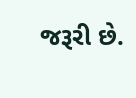જરૂરી છે.